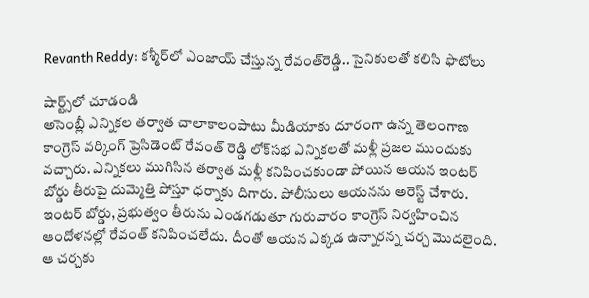Revanth Reddy: కశ్మీర్‌లో ఎంజాయ్ చేస్తున్న రేవంత్‌రెడ్డి.. సైనికులతో కలిసి ఫొటోలు

షార్ట్స్‌లో చూడండి
అసెంబ్లీ ఎన్నికల తర్వాత చాలాకాలంపాటు మీడియాకు దూరంగా ఉన్న తెలంగాణ కాంగ్రెస్ వర్కింగ్ ప్రెసిడెంట్ రేవంత్ రెడ్డి లోక్‌సభ ఎన్నికలతో మళ్లీ ప్రజల ముందుకు వచ్చారు. ఎన్నికలు ముగిసిన తర్వాత మళ్లీ కనిపించకుండా పోయిన ఆయన ఇంటర్ బోర్డు తీరుపై దుమ్మెత్తి పోస్తూ ధర్నాకు దిగారు. పోలీసులు ఆయనను అరెస్ట్ చేశారు. ఇంటర్ బోర్డు, ప్రభుత్వం తీరును ఎండగడుతూ గురువారం కాంగ్రెస్ నిర్వహించిన ఆందోళనల్లో రేవంత్ కనిపించలేదు. దీంతో ఆయన ఎక్కడ ఉన్నారన్న చర్చ మొదలైంది. ఆ చర్చకు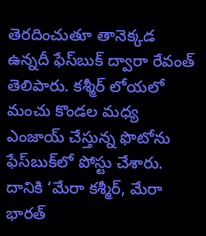తెరదించుతూ తానెక్కడ ఉన్నదీ ఫేస్‌బుక్ ద్వారా రేవంత్ తెలిపారు. కశ్మీర్‌ లోయలో మంచు కొండల మధ్య ఎంజాయ్ చేస్తున్న ఫొటోను ఫేస్‌బుక్‌లో పోస్టు చేశారు. దానికి ‘మేరా కశ్మీర్, మేరా భారత్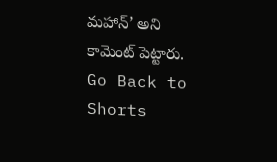మహాన్’ అని కామెంట్ పెట్టారు.
Go Back to Shorts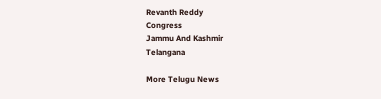Revanth Reddy
Congress
Jammu And Kashmir
Telangana

More Telugu News